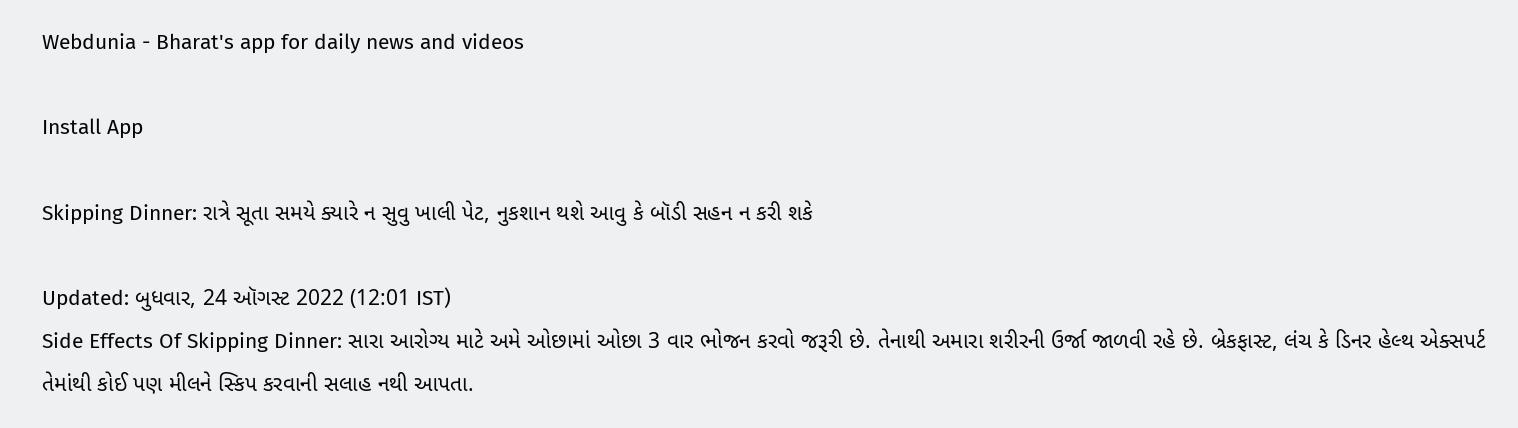Webdunia - Bharat's app for daily news and videos

Install App

Skipping Dinner: રાત્રે સૂતા સમયે ક્યારે ન સુવુ ખાલી પેટ, નુકશાન થશે આવુ કે બૉડી સહન ન કરી શકે

Updated: બુધવાર, 24 ઑગસ્ટ 2022 (12:01 IST)
Side Effects Of Skipping Dinner: સારા આરોગ્ય માટે અમે ઓછામાં ઓછા 3 વાર ભોજન કરવો જરૂરી છે. તેનાથી અમારા શરીરની ઉર્જા જાળવી રહે છે. બ્રેકફાસ્ટ, લંચ કે ડિનર હેલ્થ એક્સપર્ટ તેમાંથી કોઈ પણ મીલને સ્કિપ કરવાની સલાહ નથી આપતા.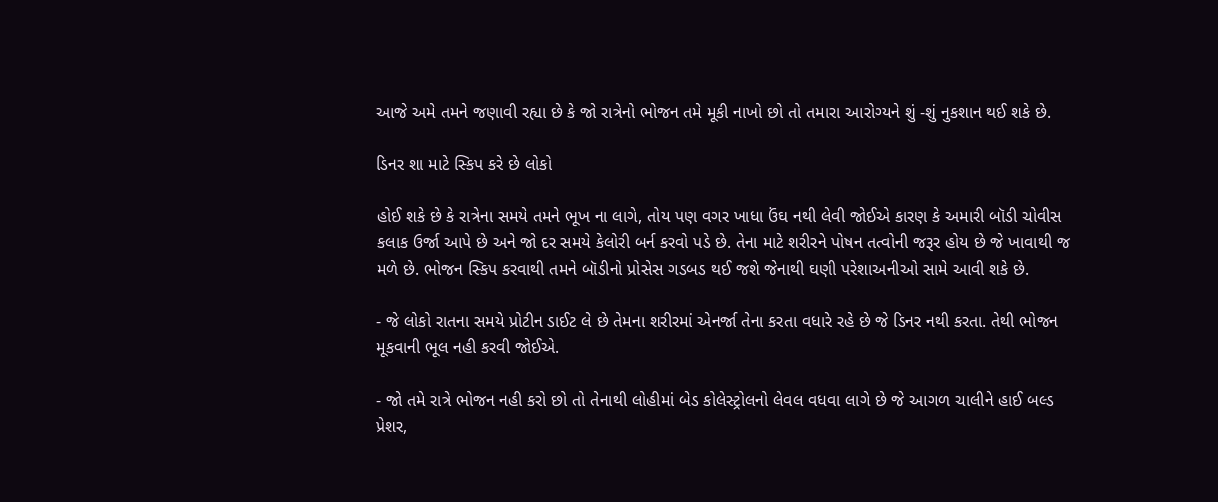આજે અમે તમને જણાવી રહ્યા છે કે જો રાત્રેનો ભોજન તમે મૂકી નાખો છો તો તમારા આરોગ્યને શું -શું નુકશાન થઈ શકે છે.

ડિનર શા માટે સ્કિપ કરે છે લોકો

હોઈ શકે છે કે રાત્રેના સમયે તમને ભૂખ ના લાગે, તોય પણ વગર ખાધા ઉંઘ નથી લેવી જોઈએ કારણ કે અમારી બૉડી ચોવીસ કલાક ઉર્જા આપે છે અને જો દર સમયે કેલોરી બર્ન કરવો પડે છે. તેના માટે શરીરને પોષન તત્વોની જરૂર હોય છે જે ખાવાથી જ મળે છે. ભોજન સ્કિપ કરવાથી તમને બૉડીનો પ્રોસેસ ગડબડ થઈ જશે જેનાથી ઘણી પરેશાઅનીઓ સામે આવી શકે છે.

- જે લોકો રાતના સમયે પ્રોટીન ડાઈટ લે છે તેમના શરીરમાં એનર્જા તેના કરતા વધારે રહે છે જે ડિનર નથી કરતા. તેથી ભોજન મૂકવાની ભૂલ નહી કરવી જોઈએ.

- જો તમે રાત્રે ભોજન નહી કરો છો તો તેનાથી લોહીમાં બેડ કોલેસ્ટ્રોલનો લેવલ વધવા લાગે છે જે આગળ ચાલીને હાઈ બલ્ડ પ્રેશર,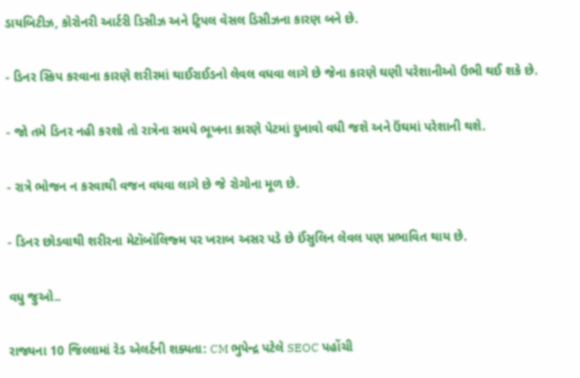ડાયબિટીઝ, કોરોનરી આર્ટરી ડિસીઝ અને ટ્રિપલ વેસલ ડિસીઝના કારણ બને છે.

- ડિનર સ્કિપ કરવાના કારણે શરીરમાં થાઈરાઈડનો લેવલ વધવા લાગે છે જેના કારણે ઘણી પરેશાનીઓ ઉભી થઈ શકે છે.

- જો તમે ડિનર નહી કરશો તો રાત્રેના સમયે ભૂખના કારણે પેટમાં દુખાવો વધી જશે અને ઉંઘમાં પરેશાની થશે.

- રાત્રે ભોજન ન કરવાથી વજન વધવા લાગે છે જે રોગોના મૂળ છે.

- ડિનર છોડવાથી શરીરના મેટૉબૉલિજ્મ પર ખરાબ અસર પડે છે ઈંસુલિન લેવલ પણ પ્રભાવિત થાય છે.

વધુ જુઓ..

રાજ્યના 10 જિલ્લામાં રેડ એલર્ટની શક્યતા: CM ભુપેન્દ્ર પટેલે SEOC પહોંચી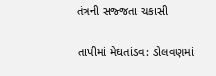તંત્રની સજ્જતા ચકાસી

તાપીમાં મેઘતાંડવ: ડોલવણમાં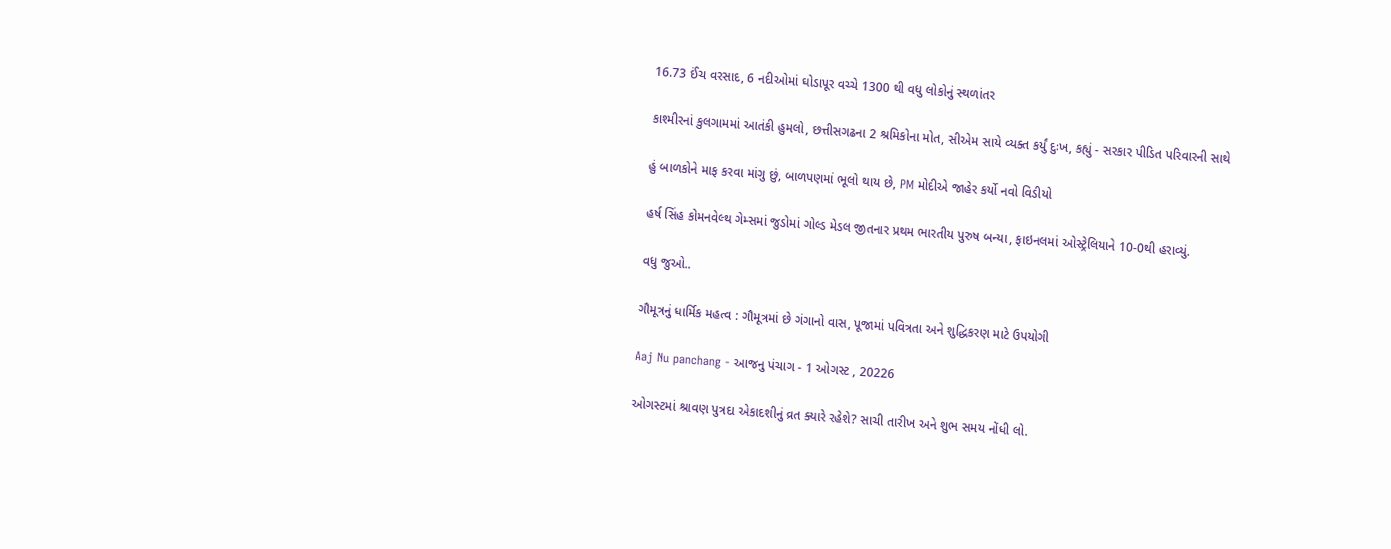16.73 ઈંચ વરસાદ, 6 નદીઓમાં ઘોડાપૂર વચ્ચે 1300 થી વધુ લોકોનું સ્થળાંતર

કાશ્મીરનાં કુલગામમાં આતંકી હુમલો, છત્તીસગઢના 2 શ્રમિકોના મોત, સીએમ સાયે વ્યક્ત કર્યું દુઃખ, કહ્યું - સરકાર પીડિત પરિવારની સાથે

હું બાળકોને માફ કરવા માંગુ છું, બાળપણમાં ભૂલો થાય છે, PM મોદીએ જાહેર કર્યો નવો વિડીયો

હર્ષ સિંહ કોમનવેલ્થ ગેમ્સમાં જુડોમાં ગોલ્ડ મેડલ જીતનાર પ્રથમ ભારતીય પુરુષ બન્યા, ફાઇનલમાં ઓસ્ટ્રેલિયાને 10-0થી હરાવ્યું.

વધુ જુઓ..

ગૌમૂત્રનું ધાર્મિક મહત્વ : ગૌમૂત્રમાં છે ગંગાનો વાસ, પૂજામાં પવિત્રતા અને શુદ્ધિકરણ માટે ઉપયોગી

Aaj Nu panchang - આજનુ પંચાગ - 1 ઓગસ્ટ , 20226

ઓગસ્ટમાં શ્રાવણ પુત્રદા એકાદશીનું વ્રત ક્યારે રહેશે? સાચી તારીખ અને શુભ સમય નોંધી લો.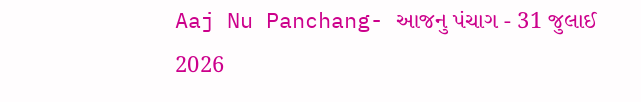Aaj Nu Panchang- આજનુ પંચાગ - 31 જુલાઈ 2026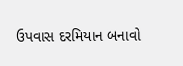ઉપવાસ દરમિયાન બનાવો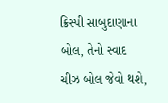ક્રિસ્પી સાબુદાણાના બોલ, તેનો સ્વાદ ચીઝ બોલ જેવો થશે,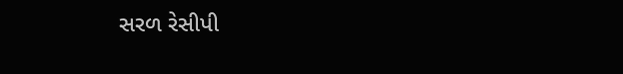સરળ રેસીપી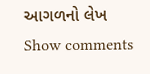આગળનો લેખ
Show comments